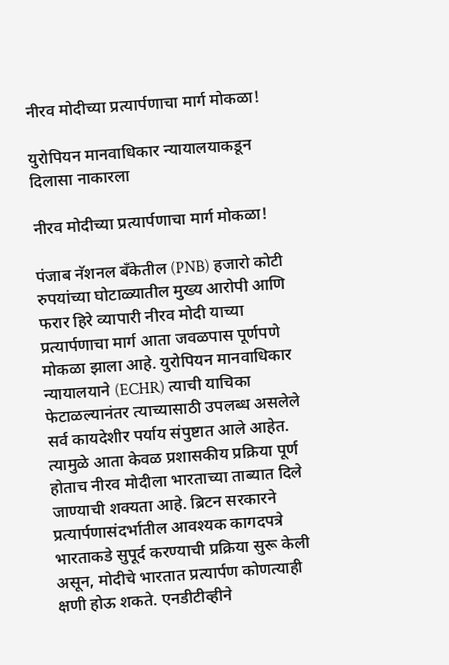नीरव मोदीच्या प्रत्यार्पणाचा मार्ग मोकळा!

युरोपियन मानवाधिकार न्यायालयाकडून दिलासा नाकारला

नीरव मोदीच्या प्रत्यार्पणाचा मार्ग मोकळा!

पंजाब नॅशनल बँकेतील (PNB) हजारो कोटी रुपयांच्या घोटाळ्यातील मुख्य आरोपी आणि फरार हिरे व्यापारी नीरव मोदी याच्या प्रत्यार्पणाचा मार्ग आता जवळपास पूर्णपणे मोकळा झाला आहे. युरोपियन मानवाधिकार न्यायालयाने (ECHR) त्याची याचिका फेटाळल्यानंतर त्याच्यासाठी उपलब्ध असलेले सर्व कायदेशीर पर्याय संपुष्टात आले आहेत. त्यामुळे आता केवळ प्रशासकीय प्रक्रिया पूर्ण होताच नीरव मोदीला भारताच्या ताब्यात दिले जाण्याची शक्यता आहे. ब्रिटन सरकारने प्रत्यार्पणासंदर्भातील आवश्यक कागदपत्रे भारताकडे सुपूर्द करण्याची प्रक्रिया सुरू केली असून, मोदीचे भारतात प्रत्यार्पण कोणत्याही क्षणी होऊ शकते. एनडीटीव्हीने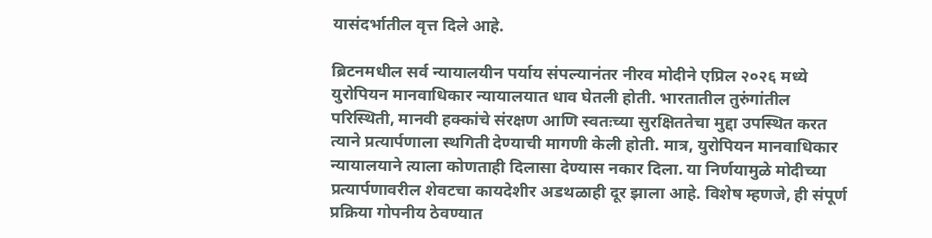यासंदर्भातील वृत्त दिले आहे.

ब्रिटनमधील सर्व न्यायालयीन पर्याय संपल्यानंतर नीरव मोदीने एप्रिल २०२६ मध्ये युरोपियन मानवाधिकार न्यायालयात धाव घेतली होती. भारतातील तुरुंगांतील परिस्थिती, मानवी हक्कांचे संरक्षण आणि स्वतःच्या सुरक्षिततेचा मुद्दा उपस्थित करत त्याने प्रत्यार्पणाला स्थगिती देण्याची मागणी केली होती. मात्र, युरोपियन मानवाधिकार न्यायालयाने त्याला कोणताही दिलासा देण्यास नकार दिला. या निर्णयामुळे मोदीच्या प्रत्यार्पणावरील शेवटचा कायदेशीर अडथळाही दूर झाला आहे. विशेष म्हणजे, ही संपूर्ण प्रक्रिया गोपनीय ठेवण्यात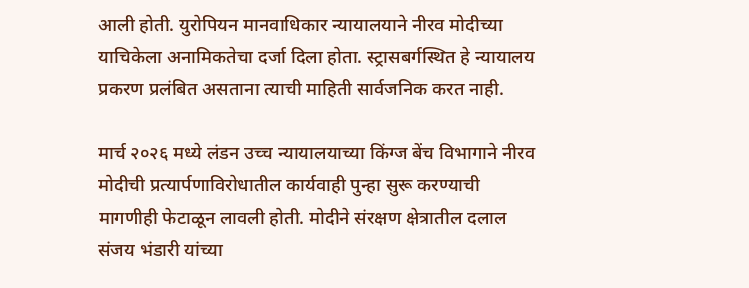आली होती. युरोपियन मानवाधिकार न्यायालयाने नीरव मोदीच्या याचिकेला अनामिकतेचा दर्जा दिला होता. स्ट्रासबर्गस्थित हे न्यायालय प्रकरण प्रलंबित असताना त्याची माहिती सार्वजनिक करत नाही.

मार्च २०२६ मध्ये लंडन उच्च न्यायालयाच्या किंग्ज बेंच विभागाने नीरव मोदीची प्रत्यार्पणाविरोधातील कार्यवाही पुन्हा सुरू करण्याची मागणीही फेटाळून लावली होती. मोदीने संरक्षण क्षेत्रातील दलाल संजय भंडारी यांच्या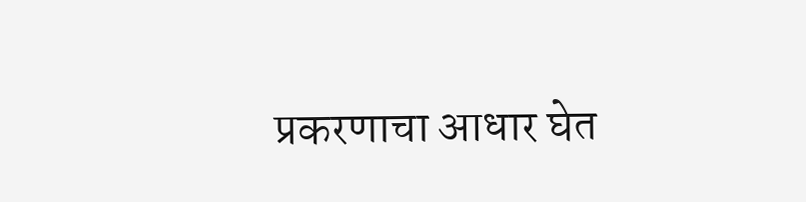प्रकरणाचा आधार घेत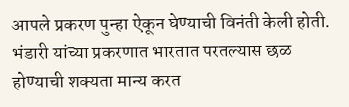आपले प्रकरण पुन्हा ऐकून घेण्याची विनंती केली होती. भंडारी यांच्या प्रकरणात भारतात परतल्यास छळ होण्याची शक्यता मान्य करत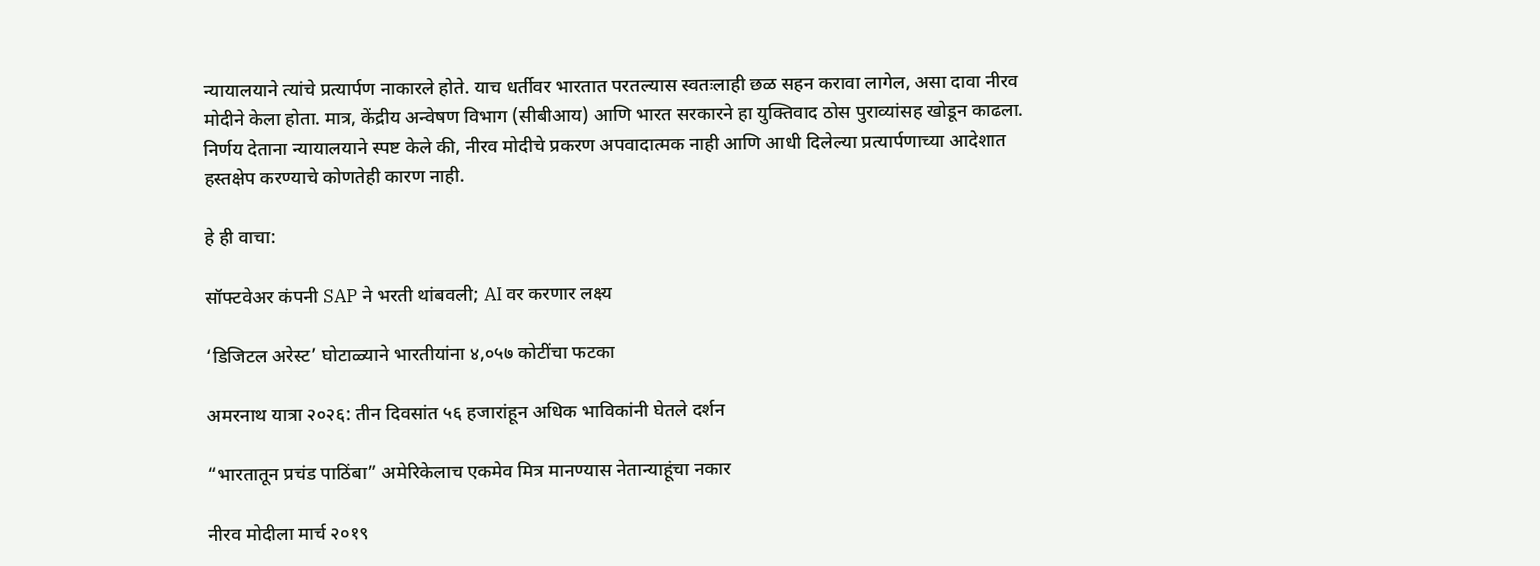न्यायालयाने त्यांचे प्रत्यार्पण नाकारले होते. याच धर्तीवर भारतात परतल्यास स्वतःलाही छळ सहन करावा लागेल, असा दावा नीरव मोदीने केला होता. मात्र, केंद्रीय अन्वेषण विभाग (सीबीआय) आणि भारत सरकारने हा युक्तिवाद ठोस पुराव्यांसह खोडून काढला. निर्णय देताना न्यायालयाने स्पष्ट केले की, नीरव मोदीचे प्रकरण अपवादात्मक नाही आणि आधी दिलेल्या प्रत्यार्पणाच्या आदेशात हस्तक्षेप करण्याचे कोणतेही कारण नाही.

हे ही वाचा:

सॉफ्टवेअर कंपनी SAP ने भरती थांबवली; AI वर करणार लक्ष्य

‘डिजिटल अरेस्ट’ घोटाळ्याने भारतीयांना ४,०५७ कोटींचा फटका

अमरनाथ यात्रा २०२६: तीन दिवसांत ५६ हजारांहून अधिक भाविकांनी घेतले दर्शन

“भारतातून प्रचंड पाठिंबा” अमेरिकेलाच एकमेव मित्र मानण्यास नेतान्याहूंचा नकार

नीरव मोदीला मार्च २०१९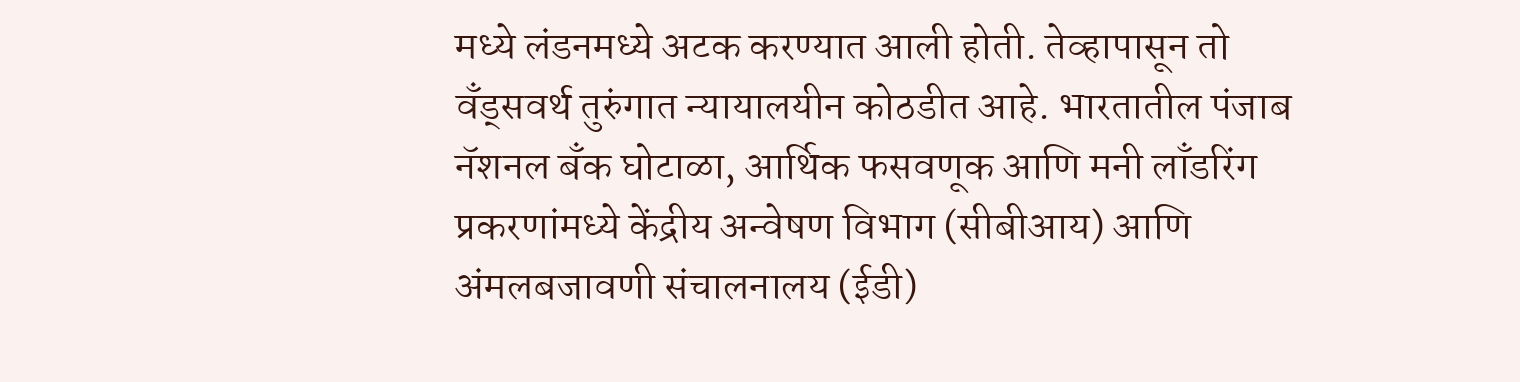मध्ये लंडनमध्ये अटक करण्यात आली होती. तेव्हापासून तो वँड्सवर्थ तुरुंगात न्यायालयीन कोठडीत आहे. भारतातील पंजाब नॅशनल बँक घोटाळा, आर्थिक फसवणूक आणि मनी लाँडरिंग प्रकरणांमध्ये केंद्रीय अन्वेषण विभाग (सीबीआय) आणि अंमलबजावणी संचालनालय (ईडी)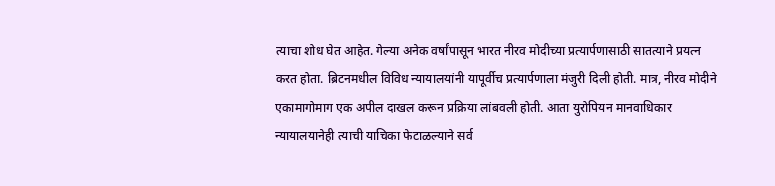त्याचा शोध घेत आहेत. गेल्या अनेक वर्षांपासून भारत नीरव मोदीच्या प्रत्यार्पणासाठी सातत्याने प्रयत्न करत होता. ब्रिटनमधील विविध न्यायालयांनी यापूर्वीच प्रत्यार्पणाला मंजुरी दिली होती. मात्र, नीरव मोदीने एकामागोमाग एक अपील दाखल करून प्रक्रिया लांबवली होती. आता युरोपियन मानवाधिकार न्यायालयानेही त्याची याचिका फेटाळल्याने सर्व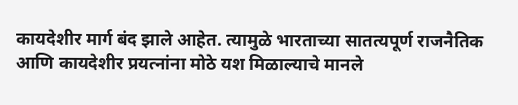कायदेशीर मार्ग बंद झाले आहेत. त्यामुळे भारताच्या सातत्यपूर्ण राजनैतिक आणि कायदेशीर प्रयत्नांना मोठे यश मिळाल्याचे मानले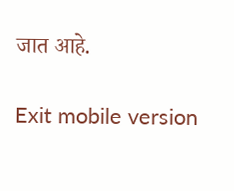जात आहे.

Exit mobile version